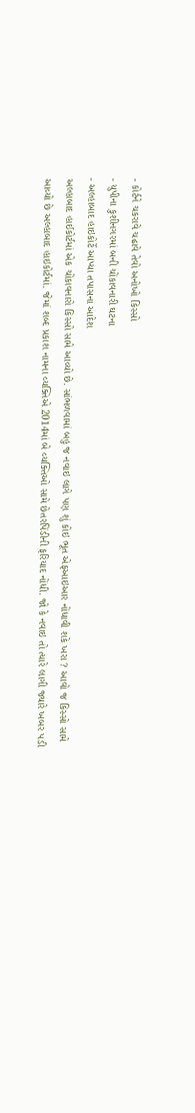- કોર્ટને ચકરાવે ચઢાવે તેવો અનોખો કિસ્સો
- યુપીના કુશીનગરમાં બની ચોંકાવનારી ઘટના
- અલ્હાબાદ હાઇકોર્ટે આપ્યા તપાસના આદેશ
અલ્હાબાદ હાઈકોર્ટમાં એક ચોંકાવનારો કિસ્સો સામે આવ્યો છે. સાંભળવામાં બહુ જ નવાઇ લાગે પણ શું કોઇ ભૂત એફઆઇઆર નોંધાવી શકે ખરા ? આવો જ કિસ્સો સામે આવ્યો છે અલ્હાબાદ હાઇકોર્ટમાં. જેમાં શબ્દ પ્રકાશ નામના વ્યક્તિએ 2014માં બે વ્યક્તિઓ સામે છેતરપિંડીની ફરિયાદ નોંધી. જો કે નવાઇ તો ત્યારે લાગી જ્યારે ખબર પડી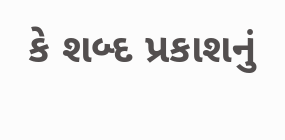કે શબ્દ પ્રકાશનું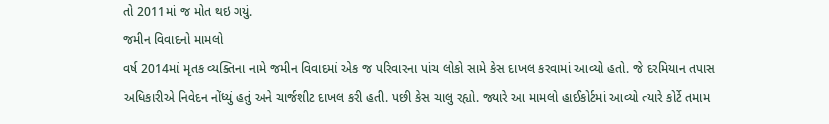તો 2011માં જ મોત થઇ ગયું.
જમીન વિવાદનો મામલો
વર્ષ 2014માં મૃતક વ્યક્તિના નામે જમીન વિવાદમાં એક જ પરિવારના પાંચ લોકો સામે કેસ દાખલ કરવામાં આવ્યો હતો. જે દરમિયાન તપાસ અધિકારીએ નિવેદન નોંધ્યું હતું અને ચાર્જશીટ દાખલ કરી હતી. પછી કેસ ચાલુ રહ્યો. જ્યારે આ મામલો હાઈકોર્ટમાં આવ્યો ત્યારે કોર્ટે તમામ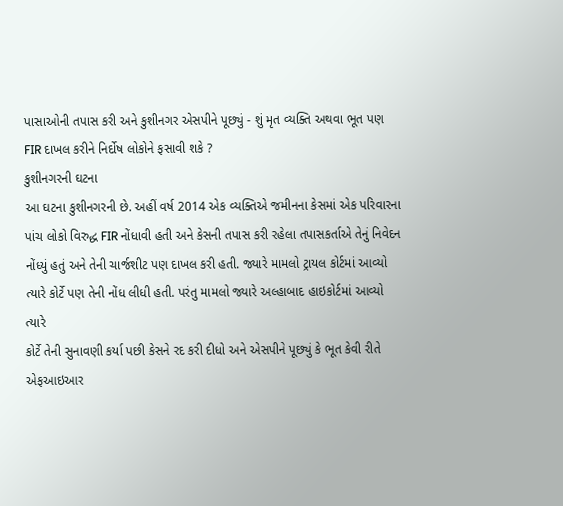પાસાઓની તપાસ કરી અને કુશીનગર એસપીને પૂછ્યું - શું મૃત વ્યક્તિ અથવા ભૂત પણ FIR દાખલ કરીને નિર્દોષ લોકોને ફસાવી શકે ?
કુશીનગરની ઘટના
આ ઘટના કુશીનગરની છે. અહીં વર્ષ 2014 એક વ્યક્તિએ જમીનના કેસમાં એક પરિવારના પાંચ લોકો વિરુદ્ધ FIR નોંધાવી હતી અને કેસની તપાસ કરી રહેલા તપાસકર્તાએ તેનું નિવેદન નોંધ્યું હતું અને તેની ચાર્જશીટ પણ દાખલ કરી હતી. જ્યારે મામલો ટ્રાયલ કોર્ટમાં આવ્યો ત્યારે કોર્ટે પણ તેની નોંધ લીધી હતી. પરંતુ મામલો જ્યારે અલ્હાબાદ હાઇકોર્ટમાં આવ્યો ત્યારે
કોર્ટે તેની સુનાવણી કર્યા પછી કેસને રદ કરી દીધો અને એસપીને પૂછ્યું કે ભૂત કેવી રીતે એફઆઇઆર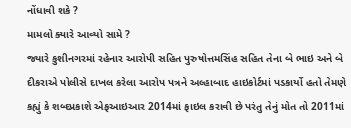નોંધાવી શકે ?
મામલો ક્યારે આવ્યો સામે ?
જ્યારે કુશીનગરમાં રહેનાર આરોપી સહિત પુરુષોત્તમસિંહ સહિત તેના બે ભાઇ અને બે દીકરાએ પોલીસે દાખલ કરેલા આરોપ પત્રને અલ્હાબાદ હાઇકોર્ટમાં પડકાર્યો હતો તેમણે કહ્યું કે શબ્દપ્રકાશે એફઆઇઆર 2014માં ફાઇલ કરાવી છે પરંતુ તેનું મોત તો 2011માં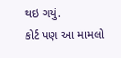થઇ ગયું.
કોર્ટ પણ આ મામલો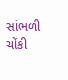સાંભળી ચોંકી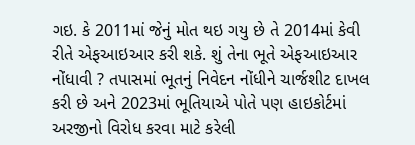ગઇ. કે 2011માં જેનું મોત થઇ ગયુ છે તે 2014માં કેવી રીતે એફઆઇઆર કરી શકે. શું તેના ભૂતે એફઆઇઆર નોંધાવી ? તપાસમાં ભૂતનું નિવેદન નોંધીને ચાર્જશીટ દાખલ કરી છે અને 2023માં ભૂતિયાએ પોતે પણ હાઇકોર્ટમાં અરજીનો વિરોધ કરવા માટે કરેલી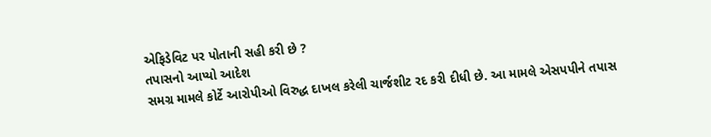એફિડેવિટ પર પોતાની સહી કરી છે ?
તપાસનો આપ્યો આદેશ
સમગ્ર મામલે કોર્ટે આરોપીઓ વિરુદ્ધ દાખલ કરેલી ચાર્જશીટ રદ કરી દીધી છે. આ મામલે એસપપીને તપાસ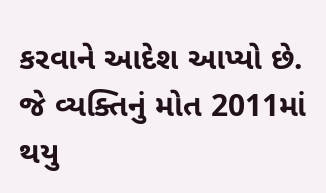કરવાને આદેશ આપ્યો છે. જે વ્યક્તિનું મોત 2011માં થયુ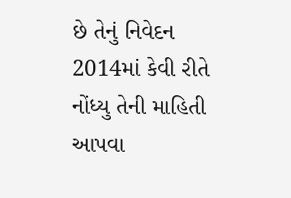છે તેનું નિવેદન 2014માં કેવી રીતે નોંધ્યુ તેની માહિતી આપવા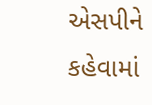એસપીને કહેવામાં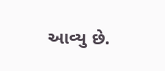આવ્યુ છે.